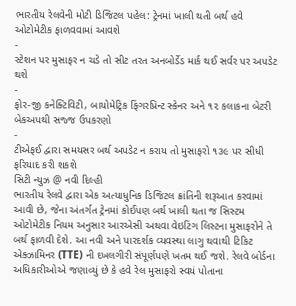ભારતીય રેલવેની મોટી ડિજિટલ પહેલ: ટ્રેનમાં ખાલી થતી બર્થ હવે ઓટોમેટીક ફાળવવામાં આવશે
-
સ્ટેશન પર મુસાફર ન ચડે તો સીટ તરત અનબોર્ડેડ માર્ક થઈ સર્વર પર અપડેટ થશે
-
ફોર-જી કનેક્ટિવિટી, બાયોમેટ્રિક ફિંગરપ્રિન્ટ સ્કેનર અને ૧૨ કલાકના બેટરી બેકઅપથી સજ્જ ઉપકરણો
-
ટીએફઈ દ્વારા સમયસર બર્થ અપડેટ ન કરાય તો મુસાફરો ૧૩૯ પર સીધી ફરિયાદ કરી શકશે
સિટી ન્યુઝ @ નવી દિલ્હી
ભારતીય રેલવે દ્વારા એક અત્યાધુનિક ડિજિટલ ક્રાંતિની શરૂઆત કરવામાં આવી છે, જેના અંતર્ગત ટ્રેનમાં કોઈપણ બર્થ ખાલી થતા જ સિસ્ટમ ઓટોમેટીક નિયમ અનુસાર આરએસી અથવા વેઇટિંગ લિસ્ટના મુસાફરોને તે બર્થ ફાળવી દેશે. આ નવી અને પારદર્શક વ્યવસ્થા લાગુ થવાથી ટિકિટ એક્ઝામિનર (TTE) ની દખલગીરી સંપૂર્ણપણે ખતમ થઈ જશે. રેલવે બોર્ડના અધિકારીઓએ જણાવ્યું છે કે હવે રેલ મુસાફરો સ્વયં પોતાના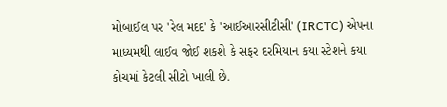મોબાઈલ પર 'રેલ મદદ' કે 'આઈઆરસીટીસી' (IRCTC) એપના માધ્યમથી લાઈવ જોઈ શકશે કે સફર દરમિયાન કયા સ્ટેશને કયા કોચમાં કેટલી સીટો ખાલી છે.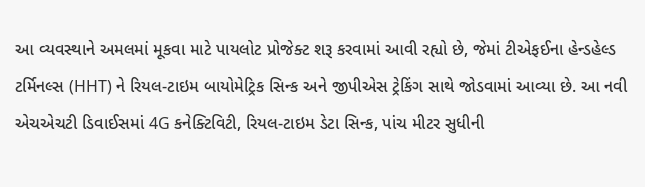આ વ્યવસ્થાને અમલમાં મૂકવા માટે પાયલોટ પ્રોજેક્ટ શરૂ કરવામાં આવી રહ્યો છે, જેમાં ટીએફઈના હેન્ડહેલ્ડ ટર્મિનલ્સ (HHT) ને રિયલ-ટાઇમ બાયોમેટ્રિક સિન્ક અને જીપીએસ ટ્રેકિંગ સાથે જોડવામાં આવ્યા છે. આ નવી એચએચટી ડિવાઈસમાં 4G કનેક્ટિવિટી, રિયલ-ટાઇમ ડેટા સિન્ક, પાંચ મીટર સુધીની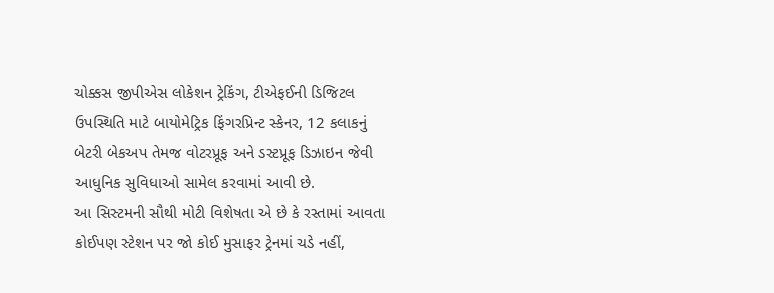ચોક્કસ જીપીએસ લોકેશન ટ્રેકિંગ, ટીએફઈની ડિજિટલ ઉપસ્થિતિ માટે બાયોમેટ્રિક ફિંગરપ્રિન્ટ સ્કેનર, 12 કલાકનું બેટરી બેકઅપ તેમજ વોટરપ્રૂફ અને ડસ્ટપ્રૂફ ડિઝાઇન જેવી આધુનિક સુવિધાઓ સામેલ કરવામાં આવી છે.
આ સિસ્ટમની સૌથી મોટી વિશેષતા એ છે કે રસ્તામાં આવતા કોઈપણ સ્ટેશન પર જો કોઈ મુસાફર ટ્રેનમાં ચડે નહીં,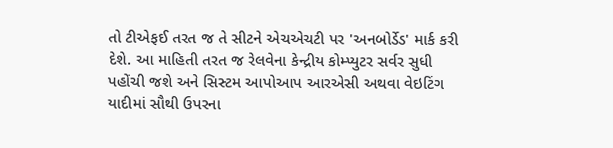તો ટીએફઈ તરત જ તે સીટને એચએચટી પર 'અનબોર્ડેડ' માર્ક કરી દેશે. આ માહિતી તરત જ રેલવેના કેન્દ્રીય કોમ્પ્યુટર સર્વર સુધી પહોંચી જશે અને સિસ્ટમ આપોઆપ આરએસી અથવા વેઇટિંગ યાદીમાં સૌથી ઉપરના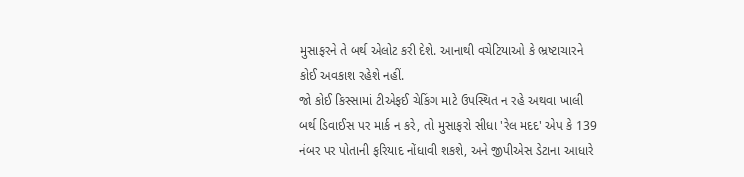મુસાફરને તે બર્થ એલોટ કરી દેશે. આનાથી વચેટિયાઓ કે ભ્રષ્ટાચારને કોઈ અવકાશ રહેશે નહીં.
જો કોઈ કિસ્સામાં ટીએફઈ ચેકિંગ માટે ઉપસ્થિત ન રહે અથવા ખાલી બર્થ ડિવાઈસ પર માર્ક ન કરે, તો મુસાફરો સીધા 'રેલ મદદ' એપ કે 139 નંબર પર પોતાની ફરિયાદ નોંધાવી શકશે, અને જીપીએસ ડેટાના આધારે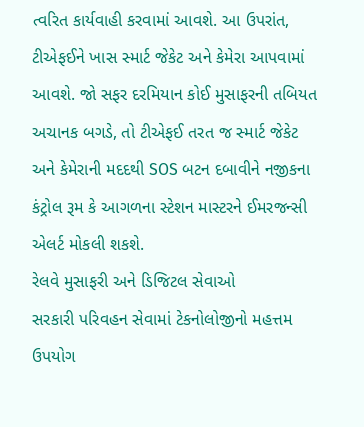ત્વરિત કાર્યવાહી કરવામાં આવશે. આ ઉપરાંત, ટીએફઈને ખાસ સ્માર્ટ જેકેટ અને કેમેરા આપવામાં આવશે. જો સફર દરમિયાન કોઈ મુસાફરની તબિયત અચાનક બગડે, તો ટીએફઈ તરત જ સ્માર્ટ જેકેટ અને કેમેરાની મદદથી SOS બટન દબાવીને નજીકના કંટ્રોલ રૂમ કે આગળના સ્ટેશન માસ્ટરને ઈમરજન્સી એલર્ટ મોકલી શકશે.
રેલવે મુસાફરી અને ડિજિટલ સેવાઓ
સરકારી પરિવહન સેવામાં ટેકનોલોજીનો મહત્તમ ઉપયોગ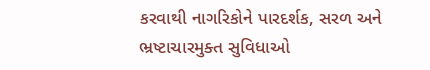કરવાથી નાગરિકોને પારદર્શક, સરળ અને ભ્રષ્ટાચારમુક્ત સુવિધાઓ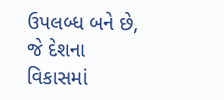ઉપલબ્ધ બને છે, જે દેશના વિકાસમાં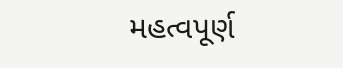મહત્વપૂર્ણ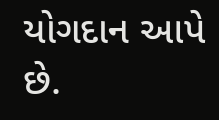યોગદાન આપે છે.